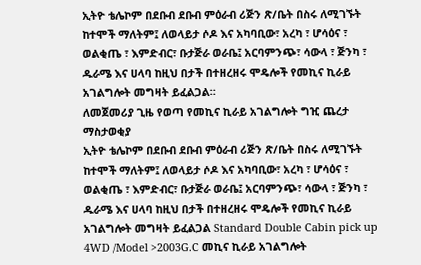ኢትዮ ቴሌኮም በደቡብ ደቡብ ምዕራብ ሪጅን ጽ/ቤት በስሩ ለሚገኙት ከተሞች ማለትም፤ ለወላይታ ሶዶ እና አካባቢው፣ አረካ ፣ ሆሳዕና ፣ ወልቂጤ ፣ እምድብር፣ ቡታጅራ ወራቤ፤ አርባምንጭ፣ ሳውላ ፣ ጅንካ ፣ ዱራሜ እና ሀላባ ከዚህ በታች በተዘረዘሩ ሞዴሎች የመኪና ኪራይ አገልግሎት መግዛት ይፈልጋል።
ለመጀመሪያ ጊዜ የወጣ የመኪና ኪራይ አገልግሎት ግዢ ጨረታ ማስታወቂያ
ኢትዮ ቴሌኮም በደቡብ ደቡብ ምዕራብ ሪጅን ጽ/ቤት በስሩ ለሚገኙት ከተሞች ማለትም፤ ለወላይታ ሶዶ እና አካባቢው፣ አረካ ፣ ሆሳዕና ፣ ወልቂጤ ፣ እምድብር፣ ቡታጅራ ወራቤ፤ አርባምንጭ፣ ሳውላ ፣ ጅንካ ፣ ዱራሜ እና ሀላባ ከዚህ በታች በተዘረዘሩ ሞዴሎች የመኪና ኪራይ አገልግሎት መግዛት ይፈልጋል Standard Double Cabin pick up 4WD /Model >2003G.C መኪና ኪራይ አገልግሎት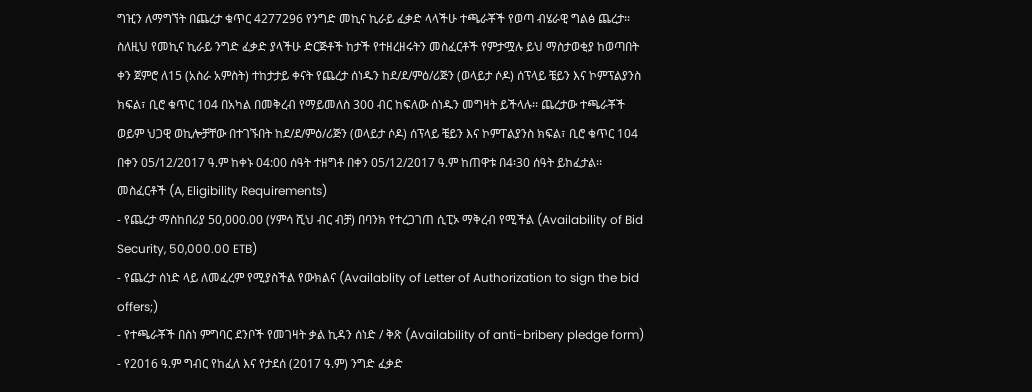ግዢን ለማግኘት በጨረታ ቁጥር 4277296 የንግድ መኪና ኪራይ ፈቃድ ላላችሁ ተጫራቾች የወጣ ብሄራዊ ግልፅ ጨረታ፡፡
ስለዚህ የመኪና ኪራይ ንግድ ፈቃድ ያላችሁ ድርጅቶች ከታች የተዘረዘሩትን መስፈርቶች የምታሟሉ ይህ ማስታወቂያ ከወጣበት ቀን ጀምሮ ለ15 (አስራ አምስት) ተከታታይ ቀናት የጨረታ ሰነዱን ከደ/ደ/ምዕ/ሪጅን (ወላይታ ሶዶ) ሰፕላይ ቼይን እና ኮምፕልያንስ ክፍል፣ ቢሮ ቁጥር 104 በአካል በመቅረብ የማይመለስ 300 ብር ከፍለው ሰነዱን መግዛት ይችላሉ፡፡ ጨረታው ተጫራቾች ወይም ህጋዊ ወኪሎቻቸው በተገኙበት ከደ/ደ/ምዕ/ሪጅን (ወላይታ ሶዶ) ሰፕላይ ቼይን እና ኮምፐልያንስ ክፍል፣ ቢሮ ቁጥር 104 በቀን 05/12/2017 ዓ.ም ከቀኑ 04:00 ሰዓት ተዘግቶ በቀን 05/12/2017 ዓ.ም ከጠዋቱ በ4፡30 ሰዓት ይከፈታል፡፡
መስፈርቶች (A, Eligibility Requirements)
- የጨረታ ማስከበሪያ 50,000.00 (ሃምሳ ሺህ ብር ብቻ) በባንክ የተረጋገጠ ሲፒኦ ማቅረብ የሚችል (Availability of Bid Security, 50,000.00 ETB)
- የጨረታ ሰነድ ላይ ለመፈረም የሚያስችል የውክልና (Availablity of Letter of Authorization to sign the bid offers;)
- የተጫራቾች በስነ ምግባር ደንቦች የመገዛት ቃል ኪዳን ሰነድ / ቅጽ (Availability of anti-bribery pledge form)
- የ2016 ዓ.ም ግብር የከፈለ እና የታደሰ (2017 ዓ.ም) ንግድ ፈቃድ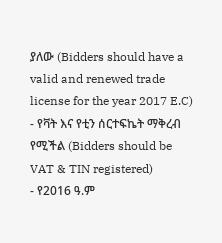ያለው (Bidders should have a valid and renewed trade license for the year 2017 E.C)
- የቫት እና የቲን ሰርተፍኬት ማቅረብ የሚችል (Bidders should be VAT & TIN registered)
- የ2016 ዓ.ም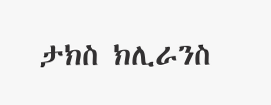ታክስ ክሊራንስ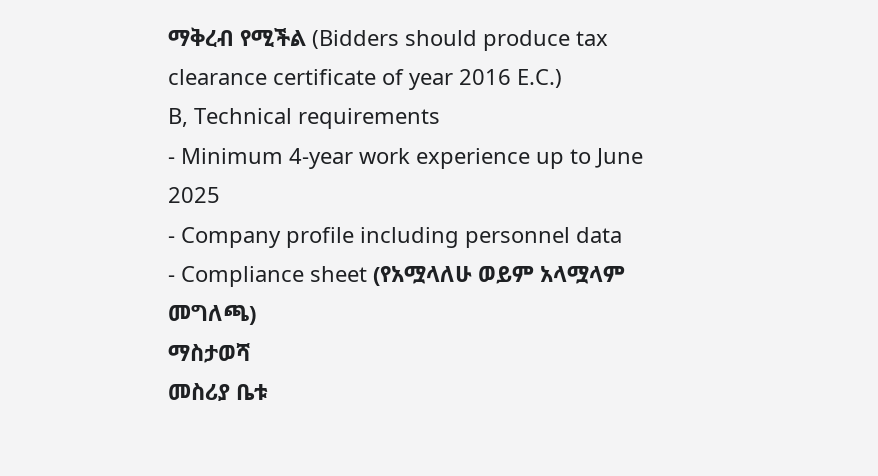ማቅረብ የሚችል (Bidders should produce tax clearance certificate of year 2016 E.C.)
B, Technical requirements
- Minimum 4-year work experience up to June 2025
- Company profile including personnel data
- Compliance sheet (የአሟላለሁ ወይም አላሟላም መግለጫ)
ማስታወሻ
መስሪያ ቤቱ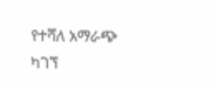የተሻለ አማራጭ ካገኘ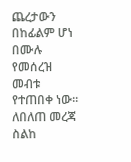ጨረታውን በከፊልም ሆነ በሙሉ የመሰረዝ መብቱ የተጠበቀ ነው፡፡
ለበለጠ መረጃ ስልከ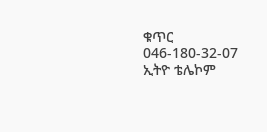ቁጥር 046-180-32-07
ኢትዮ ቴሌኮም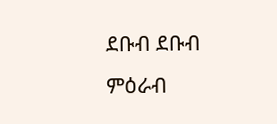ደቡብ ደቡብ ምዕራብ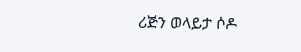ሪጅን ወላይታ ሶዶ